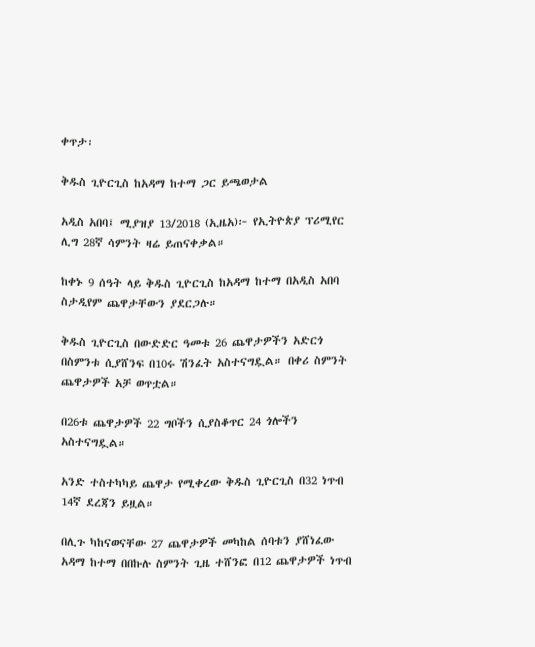ቀጥታ፡

ቅዱስ ጊዮርጊስ ከአዳማ ከተማ ጋር ይጫወታል

አዲስ አበባ፤ ሚያዝያ 13/2018 (ኢዜአ)፦ የኢትዮጵያ ፕሪሚየር ሊግ 28ኛ ሳምንት ዛሬ ይጠናቀቃል።

ከቀኑ 9 ሰዓት ላይ ቅዱስ ጊዮርጊስ ከአዳማ ከተማ በአዲስ አበባ ስታዲየም ጨዋታቸውን ያደርጋሉ።

ቅዱስ ጊዮርጊስ በውድድር ዓመቱ 26 ጨዋታዎችን አድርጎ በስምንቱ ሲያሸንፍ በ10ሩ ሽንፈት አስተናግዷል። በቀሪ ስምንት ጨዋታዎች አቻ ወጥቷል።

በ26ቱ ጨዋታዎች 22 ግቦችን ሲያስቆጥር 24 ጎሎችን አስተናግዷል።

አንድ ተስተካካይ ጨዋታ የሚቀረው ቅዱስ ጊዮርጊስ በ32 ነጥብ 14ኛ ደረጃን ይዟል።

በሊጉ ካከናወናቸው 27 ጨዋታዎች መካከል ሰባቱን ያሸነፈው አዳማ ከተማ በበኩሉ ስምንት ጊዜ ተሸንፎ በ12 ጨዋታዎች ነጥብ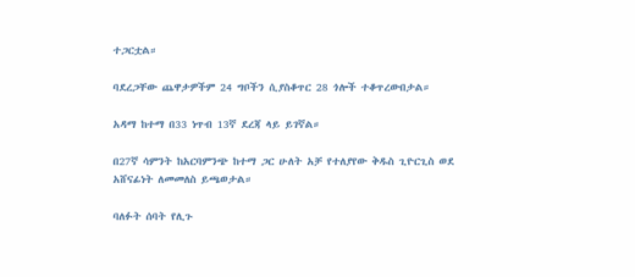ተጋርቷል።

ባደረጋቸው ጨዋታዎችም 24 ግቦችን ሲያስቆጥር 28 ጎሎች ተቆጥረውበታል።

አዳማ ከተማ በ33 ነጥብ 13ኛ ደረጃ ላይ ይገኛል።

በ27ኛ ሳምንት ከአርባምንጭ ከተማ ጋር ሁለት አቻ የተለያየው ቅዱስ ጊዮርጊስ ወደ አሸናፊነት ለመመለስ ይጫወታል።

ባለፉት ሰባት የሊጉ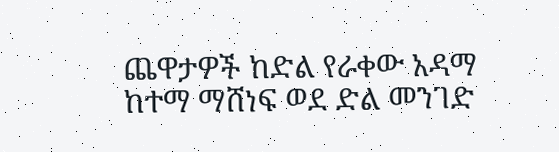ጨዋታዎች ከድል የራቀው አዳማ ከተማ ማሸነፍ ወደ ድል መንገድ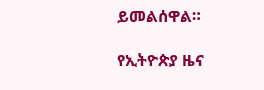ይመልሰዋል።

የኢትዮጵያ ዜና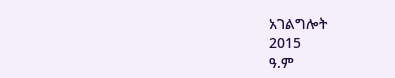አገልግሎት
2015
ዓ.ም